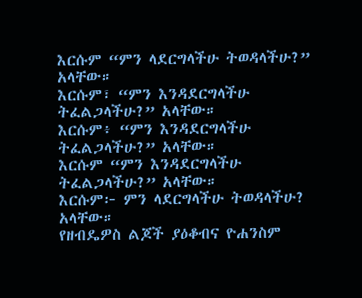እርሱም “ምን ላደርግላችሁ ትወዳላችሁ?” አላቸው።
እርሱም፣ “ምን እንዳደርግላችሁ ትፈልጋላችሁ?” አላቸው።
እርሱም፥ “ምን እንዳደርግላችሁ ትፈልጋላችሁ?” አላቸው።
እርሱም “ምን እንዳደርግላችሁ ትፈልጋላችሁ?” አላቸው።
እርሱም፦ ምን ላደርግላችሁ ትወዳላችሁ? አላቸው።
የዘብዴዎስ ልጆች ያዕቆብና ዮሐንስም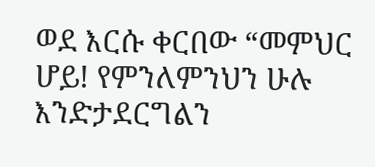ወደ እርሱ ቀርበው “መምህር ሆይ! የምንለምንህን ሁሉ እንድታደርግልን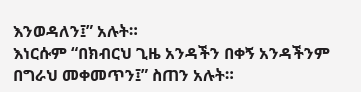እንወዳለን፤” አሉት።
እነርሱም “በክብርህ ጊዜ አንዳችን በቀኝ አንዳችንም በግራህ መቀመጥን፤” ስጠን አሉት።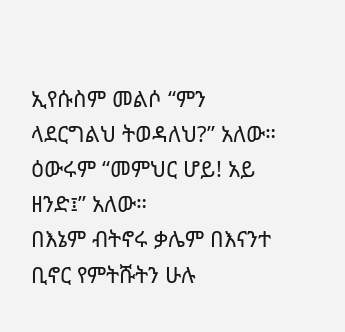ኢየሱስም መልሶ “ምን ላደርግልህ ትወዳለህ?” አለው። ዕውሩም “መምህር ሆይ! አይ ዘንድ፤” አለው።
በእኔም ብትኖሩ ቃሌም በእናንተ ቢኖር የምትሹትን ሁሉ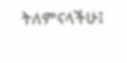ትለምናላችሁ፤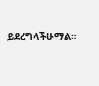ይደረግላችሁማል።